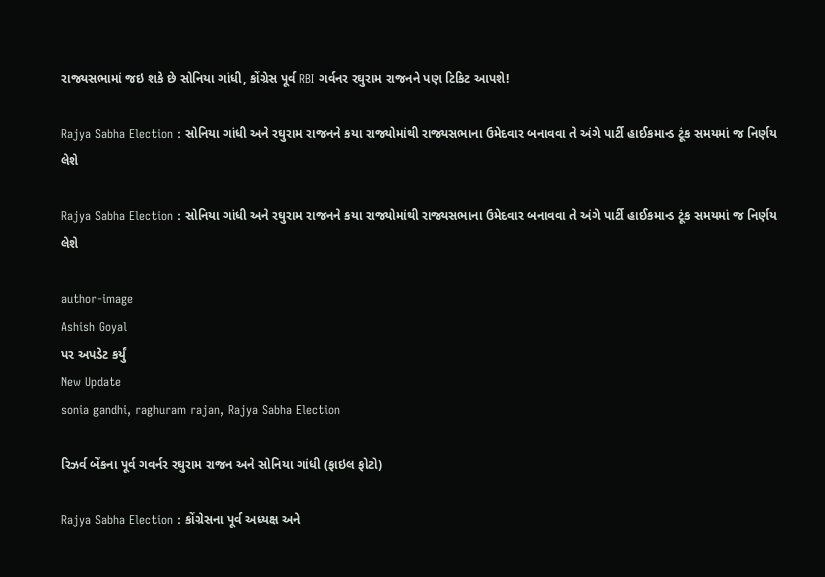રાજ્યસભામાં જઇ શકે છે સોનિયા ગાંધી, કોંગ્રેસ પૂર્વ RBI ગર્વનર રઘુરામ રાજનને પણ ટિકિટ આપશે!

Rajya Sabha Election : સોનિયા ગાંધી અને રઘુરામ રાજનને કયા રાજ્યોમાંથી રાજ્યસભાના ઉમેદવાર બનાવવા તે અંગે પાર્ટી હાઈકમાન્ડ ટૂંક સમયમાં જ નિર્ણય લેશે

Rajya Sabha Election : સોનિયા ગાંધી અને રઘુરામ રાજનને કયા રાજ્યોમાંથી રાજ્યસભાના ઉમેદવાર બનાવવા તે અંગે પાર્ટી હાઈકમાન્ડ ટૂંક સમયમાં જ નિર્ણય લેશે

author-image
Ashish Goyal
પર અપડેટ કર્યું
New Update
sonia gandhi, raghuram rajan, Rajya Sabha Election

રિઝર્વ બેંકના પૂર્વ ગવર્નર રઘુરામ રાજન અને સોનિયા ગાંધી (ફાઇલ ફોટો)

Rajya Sabha Election : કોંગ્રેસના પૂર્વ અધ્યક્ષ અને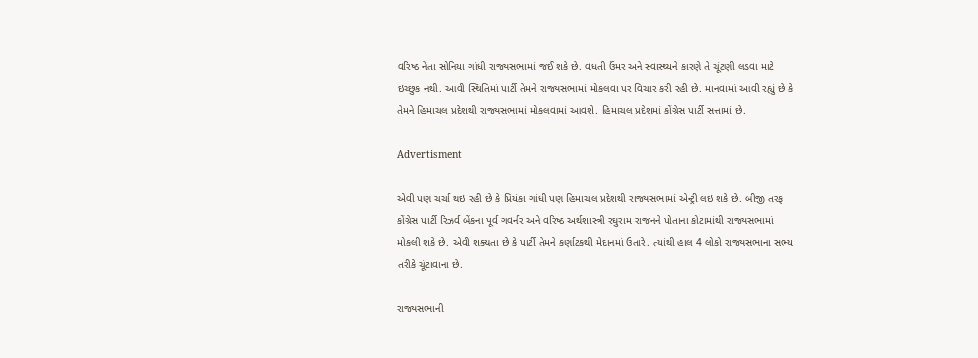વરિષ્ઠ નેતા સોનિયા ગાંધી રાજ્યસભામાં જઈ શકે છે. વધતી ઉંમર અને સ્વાસ્થ્યને કારણે તે ચૂંટણી લડવા માટે ઇચ્છુક નથી. આવી સ્થિતિમાં પાર્ટી તેમને રાજ્યસભામાં મોકલવા પર વિચાર કરી રહી છે. માનવામાં આવી રહ્યું છે કે તેમને હિમાચલ પ્રદેશથી રાજ્યસભામાં મોકલવામાં આવશે. હિમાચલ પ્રદેશમાં કોંગ્રેસ પાર્ટી સત્તામાં છે.

Advertisment

એવી પણ ચર્ચા થઇ રહી છે કે પ્રિયંકા ગાંધી પણ હિમાચલ પ્રદેશથી રાજ્યસભામાં એન્ટ્રી લઇ શકે છે. બીજી તરફ કોંગ્રેસ પાર્ટી રિઝર્વ બેંકના પૂર્વ ગવર્નર અને વરિષ્ઠ અર્થશાસ્ત્રી રઘુરામ રાજનને પોતાના કોટામાંથી રાજ્યસભામાં મોકલી શકે છે. એવી શક્યતા છે કે પાર્ટી તેમને કર્ણાટકથી મેદાનમાં ઉતારે. ત્યાંથી હાલ 4 લોકો રાજ્યસભાના સભ્ય તરીકે ચૂંટાવાના છે.

રાજ્યસભાની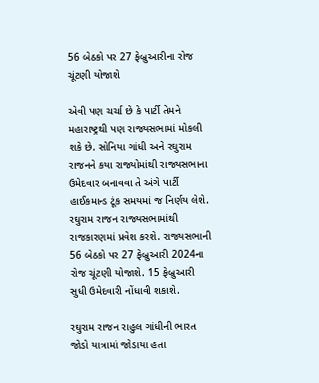56 બેઠકો પર 27 ફેબ્રુઆરીના રોજ ચૂંટણી યોજાશે

એવી પણ ચર્ચા છે કે પાર્ટી તેમને મહારાષ્ટ્રથી પણ રાજ્યસભામાં મોકલી શકે છે. સોનિયા ગાંધી અને રઘુરામ રાજનને કયા રાજ્યોમાંથી રાજ્યસભાના ઉમેદવાર બનાવવા તે અંગે પાર્ટી હાઈકમાન્ડ ટૂંક સમયમાં જ નિર્ણય લેશે. રઘુરામ રાજન રાજ્યસભામાંથી રાજકારણમાં પ્રવેશ કરશે. રાજ્યસભાની 56 બેઠકો પર 27 ફેબ્રુઆરી 2024ના રોજ ચૂંટણી યોજાશે. 15 ફેબ્રુઆરી સુધી ઉમેદવારી નોંધાવી શકાશે.

રઘુરામ રાજન રાહુલ ગાંધીની ભારત જોડો યાત્રામાં જોડાયા હતા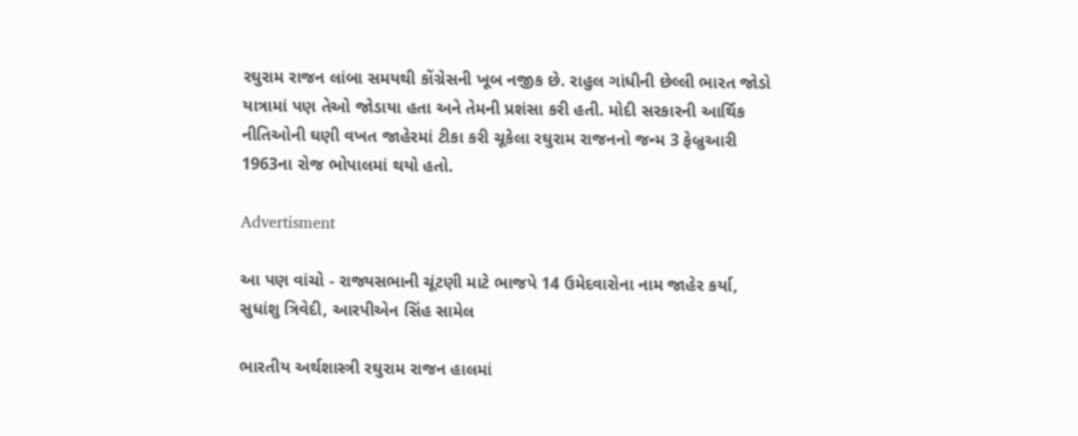રઘુરામ રાજન લાંબા સમયથી કોંગ્રેસની ખૂબ નજીક છે. રાહુલ ગાંધીની છેલ્લી ભારત જોડો યાત્રામાં પણ તેઓ જોડાયા હતા અને તેમની પ્રશંસા કરી હતી. મોદી સરકારની આર્થિક નીતિઓની ઘણી વખત જાહેરમાં ટીકા કરી ચૂકેલા રઘુરામ રાજનનો જન્મ 3 ફેબ્રુઆરી 1963ના રોજ ભોપાલમાં થયો હતો.

Advertisment

આ પણ વાંચો - રાજ્યસભાની ચૂંટણી માટે ભાજપે 14 ઉમેદવારોના નામ જાહેર કર્યા, સુધાંશુ ત્રિવેદી, આરપીએન સિંહ સામેલ

ભારતીય અર્થશાસ્ત્રી રઘુરામ રાજન હાલમાં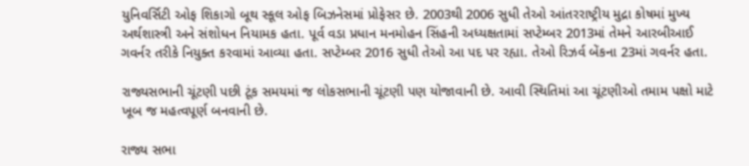યુનિવર્સિટી ઓફ શિકાગો બૂથ સ્કૂલ ઓફ બિઝનેસમાં પ્રોફેસર છે. 2003થી 2006 સુધી તેઓ આંતરરાષ્ટ્રીય મુદ્રા કોષમાં મુખ્ય અર્થશાસ્ત્રી અને સંશોધન નિયામક હતા. પૂર્વ વડા પ્રધાન મનમોહન સિંહની અધ્યક્ષતામાં સપ્ટેમ્બર 2013માં તેમને આરબીઆઈ ગવર્નર તરીકે નિયુક્ત કરવામાં આવ્યા હતા. સપ્ટેમ્બર 2016 સુધી તેઓ આ પદ પર રહ્યા. તેઓ રિઝર્વ બેંકના 23માં ગવર્નર હતા.

રાજ્યસભાની ચૂંટણી પછી ટૂંક સમયમાં જ લોકસભાની ચૂંટણી પણ યોજાવાની છે. આવી સ્થિતિમાં આ ચૂંટણીઓ તમામ પક્ષો માટે ખૂબ જ મહત્વપૂર્ણ બનવાની છે.

રાજ્ય સભા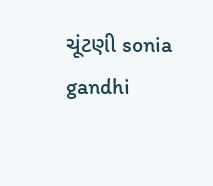ચૂંટણી sonia gandhi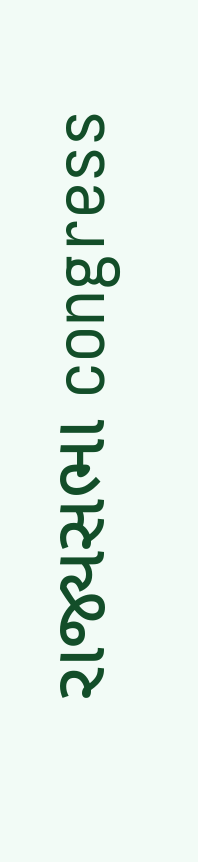રાજ્યસભા congress